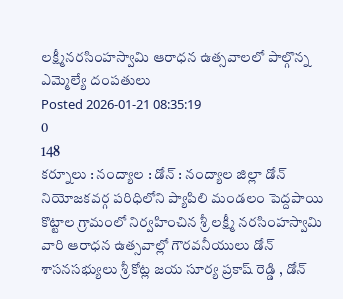లక్ష్మీనరసింహస్వామి ఆరాధన ఉత్సవాలలో పాల్గొన్న ఎమ్మెల్యే దంపతులు
Posted 2026-01-21 08:35:19
0
148
కర్నూలు : నంద్యాల : డోన్ : నంద్యాల జిల్లా డోన్ నియోజకవర్గ పరిధిలోని ప్యాపిలి మండలం పెద్దపాయి కొట్టాల గ్రామంలో నిర్వహించిన శ్రీ లక్ష్మీ నరసింహస్వామి వారి ఆరాధన ఉత్సవాల్లో గౌరవనీయులు డోన్ శాసనసభ్యులు శ్రీ కోట్ల జయ సూర్య ప్రకాష్ రెడ్డి , డోన్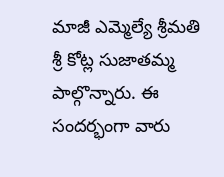మాజీ ఎమ్మెల్యే శ్రీమతి శ్రీ కోట్ల సుజాతమ్మ పాల్గొన్నారు. ఈ సందర్భంగా వారు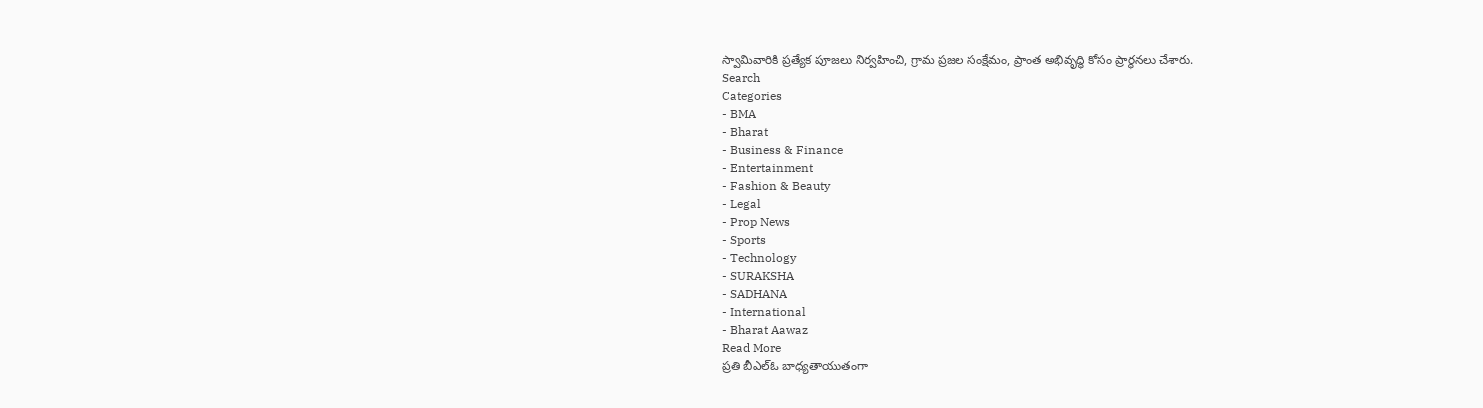స్వామివారికి ప్రత్యేక పూజలు నిర్వహించి, గ్రామ ప్రజల సంక్షేమం, ప్రాంత అభివృద్ధి కోసం ప్రార్థనలు చేశారు.
Search
Categories
- BMA
- Bharat
- Business & Finance
- Entertainment
- Fashion & Beauty
- Legal
- Prop News
- Sports
- Technology
- SURAKSHA
- SADHANA
- International
- Bharat Aawaz
Read More
ప్రతి బీఎల్ఓ బాధ్యతాయుతంగా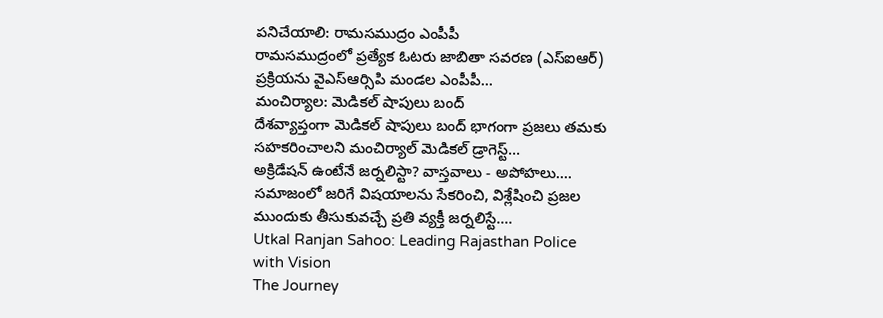పనిచేయాలి: రామసముద్రం ఎంపీపీ
రామసముద్రంలో ప్రత్యేక ఓటరు జాబితా సవరణ (ఎస్ఐఆర్) ప్రక్రియను వైఎస్ఆర్సిపి మండల ఎంపీపీ...
మంచిర్యాల: మెడికల్ షాపులు బంద్
దేశవ్యాప్తంగా మెడికల్ షాపులు బంద్ భాగంగా ప్రజలు తమకు సహకరించాలని మంచిర్యాల్ మెడికల్ డ్రాగెస్ట్...
అక్రిడేషన్ ఉంటేనే జర్నలిస్టా? వాస్తవాలు - అపోహలు....
సమాజంలో జరిగే విషయాలను సేకరించి, విశ్లేషించి ప్రజల ముందుకు తీసుకువచ్చే ప్రతి వ్యక్తీ జర్నలిస్టే....
Utkal Ranjan Sahoo: Leading Rajasthan Police with Vision
The Journey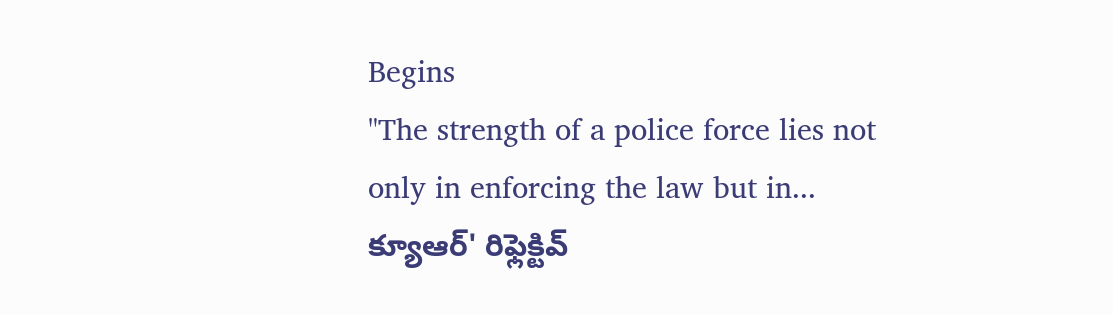Begins
"The strength of a police force lies not only in enforcing the law but in...
క్యూఆర్' రిఫ్లెక్టివ్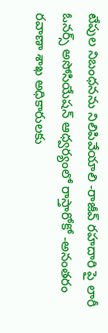టేపుల నిబంధనను నిలిపివేయాలి -రాజీవ్ రహదారి పై లారీ ఓనర్స్ అసోసియేషన్ ఆధ్వర్యంలో రాస్తారోకో -అనంతరం రవాణా శాఖ అధికారులకు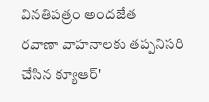వినతిపత్రం అందజేత
రవాణా వాహనాలకు తప్పనిసరి చేసిన క్యూఆర్'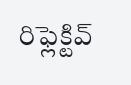రిఫ్లెక్టివ్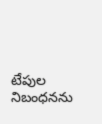టేపుల నిబంధనను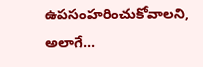ఉపసంహరించుకోవాలని, అలాగే...